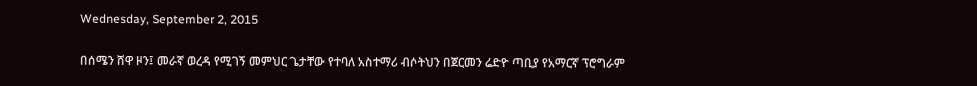Wednesday, September 2, 2015

በሰሜን ሸዋ ዞን፤ መራኛ ወረዳ የሚገኝ መምህር ጌታቸው የተባለ አስተማሪ ብሶትህን በጀርመን ሬድዮ ጣቢያ የአማርኛ ፕሮግራም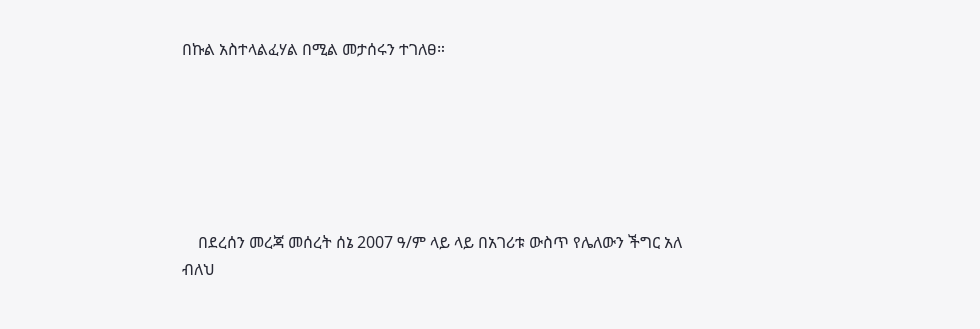በኩል አስተላልፈሃል በሚል መታሰሩን ተገለፀ።






    በደረሰን መረጃ መሰረት ሰኔ 2007 ዓ/ም ላይ ላይ በአገሪቱ ውስጥ የሌለውን ችግር አለ ብለህ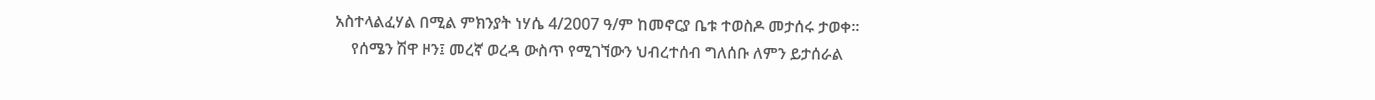አስተላልፈሃል በሚል ምክንያት ነሃሴ 4/2007 ዓ/ም ከመኖርያ ቤቱ ተወስዶ መታሰሩ ታወቀ።
    የሰሜን ሽዋ ዞን፤ መረኛ ወረዳ ውስጥ የሚገኘውን ህብረተሰብ ግለሰቡ ለምን ይታሰራል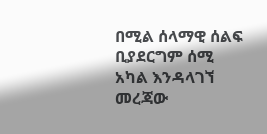በሚል ሰላማዊ ሰልፍ ቢያደርግም ሰሚ አካል እንዳላገኘ መረጃው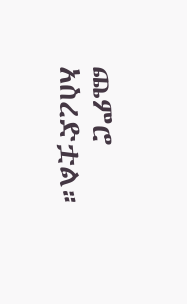ጨምሮ አስረድቷል።